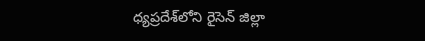ధ్యప్రదేశ్‌లోని రైసెన్ జిల్లా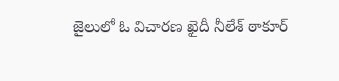జైలులో ఓ విచారణ ఖైదీ నీలేశ్ ఠాకూర్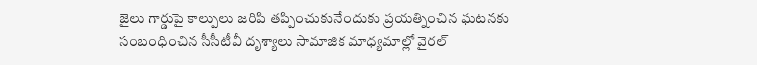జైలు గార్డుపై కాల్పులు జరిపి తప్పించుకునేందుకు ప్రయత్నించిన ఘటనకు సంబంధించిన సీసీటీవీ దృశ్యాలు సామాజిక మాధ్యమాల్లో వైరల్‌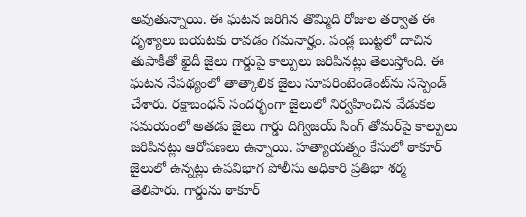అవుతున్నాయి. ఈ ఘటన జరిగిన తొమ్మిది రోజుల తర్వాత ఈ దృశ్యాలు బయటకు రావడం గమనార్హం. పండ్ల బుట్టలో దాచిన తుపాకీతో ఖైదీ జైలు గార్డుపై కాల్పులు జరిపినట్లు తెలుస్తోంది. ఈ ఘటన నేపథ్యంలో తాత్కాలిక జైలు సూపరింటెండెంట్‌ను సస్పెండ్ చేశారు. రక్షాబంధన్ సందర్భంగా జైలులో నిర్వహించిన వేడుకల సమయంలో అతడు జైలు గార్డు దిగ్విజయ్ సింగ్ తోమర్‌పై కాల్పులు జరిపినట్లు ఆరోపణలు ఉన్నాయి. హత్యాయత్నం కేసులో ఠాకూర్ జైలులో ఉన్నట్లు ఉపవిభాగ పోలీసు అధికారి ప్రతిభా శర్మ తెలిపారు. గార్డును ఠాకూర్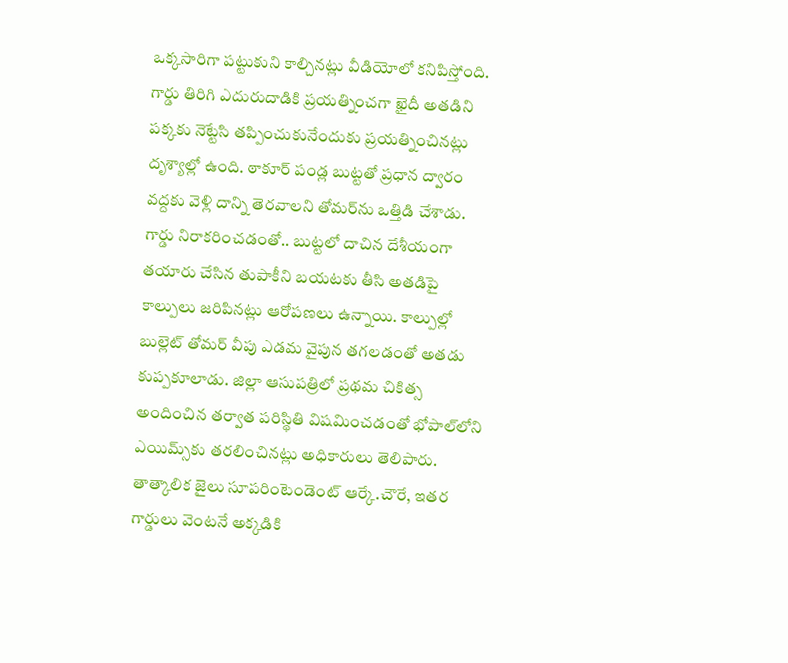ఒక్కసారిగా పట్టుకుని కాల్చినట్లు వీడియోలో కనిపిస్తోంది. గార్డు తిరిగి ఎదురుదాడికి ప్రయత్నించగా ఖైదీ అతడిని పక్కకు నెట్టేసి తప్పించుకునేందుకు ప్రయత్నించినట్లు దృశ్యాల్లో ఉంది. ఠాకూర్ పండ్ల బుట్టతో ప్రధాన ద్వారం వద్దకు వెళ్లి దాన్ని తెరవాలని తోమర్‌ను ఒత్తిడి చేశాడు. గార్డు నిరాకరించడంతో.. బుట్టలో దాచిన దేశీయంగా తయారు చేసిన తుపాకీని బయటకు తీసి అతడిపై కాల్పులు జరిపినట్లు ఆరోపణలు ఉన్నాయి. కాల్పుల్లో బుల్లెట్ తోమర్ వీపు ఎడమ వైపున తగలడంతో అతడు కుప్పకూలాడు. జిల్లా ఆసుపత్రిలో ప్రథమ చికిత్స అందించిన తర్వాత పరిస్థితి విషమించడంతో భోపాల్‌లోని ఎయిమ్స్‌కు తరలించినట్లు అధికారులు తెలిపారు. తాత్కాలిక జైలు సూపరింటెండెంట్ ఆర్కే.చౌరే, ఇతర గార్డులు వెంటనే అక్కడికి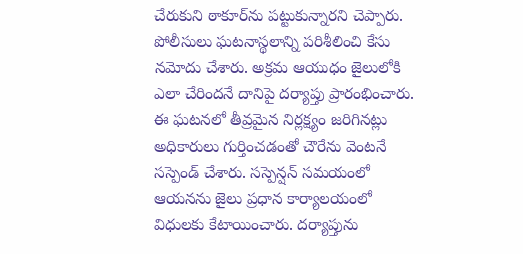చేరుకుని ఠాకూర్‌ను పట్టుకున్నారని చెప్పారు. పోలీసులు ఘటనాస్థలాన్ని పరిశీలించి కేసు నమోదు చేశారు. అక్రమ ఆయుధం జైలులోకి ఎలా చేరిందనే దానిపై దర్యాప్తు ప్రారంభించారు. ఈ ఘటనలో తీవ్రమైన నిర్లక్ష్యం జరిగినట్లు అధికారులు గుర్తించడంతో చౌరేను వెంటనే సస్పెండ్ చేశారు. సస్పెన్షన్ సమయంలో ఆయనను జైలు ప్రధాన కార్యాలయంలో విధులకు కేటాయించారు. దర్యాప్తును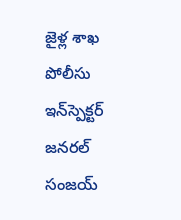జైళ్ల శాఖ పోలీసు ఇన్‌స్పెక్టర్ జనరల్ సంజయ్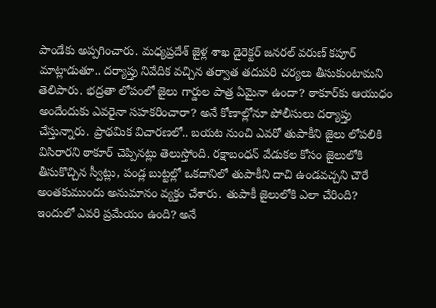పాండేకు అప్పగించారు. మధ్యప్రదేశ్ జైళ్ల శాఖ డైరెక్టర్ జనరల్ వరుణ్ కపూర్ మాట్లాడుతూ.. దర్యాప్తు నివేదిక వచ్చిన తర్వాత తదుపరి చర్యలు తీసుకుంటామని తెలిపారు. భద్రతా లోపంలో జైలు గార్డుల పాత్ర ఏమైనా ఉందా? ఠాకూర్‌కు ఆయుధం అందేందుకు ఎవరైనా సహకరించారా? అనే కోణాల్లోనూ పోలీసులు దర్యాప్తు చేస్తున్నారు. ప్రాథమిక విచారణలో.. బయట నుంచి ఎవరో తుపాకీని జైలు లోపలికి విసిరారని ఠాకూర్ చెప్పినట్లు తెలుస్తోంది. రక్షాబంధన్ వేడుకల కోసం జైలులోకి తీసుకొచ్చిన స్వీట్లు, పండ్ల బుట్టల్లో ఒకదానిలో తుపాకీని దాచి ఉండవచ్చని చౌరే అంతకుముందు అనుమానం వ్యక్తం చేశారు. తుపాకీ జైలులోకి ఎలా చేరింది? ఇందులో ఎవరి ప్రమేయం ఉంది? అనే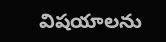విషయాలను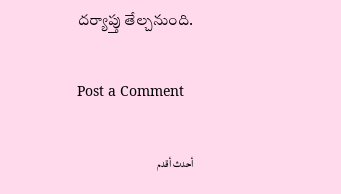దర్యాప్తు తేల్చనుంది.

Post a Comment

أحدث أقدم